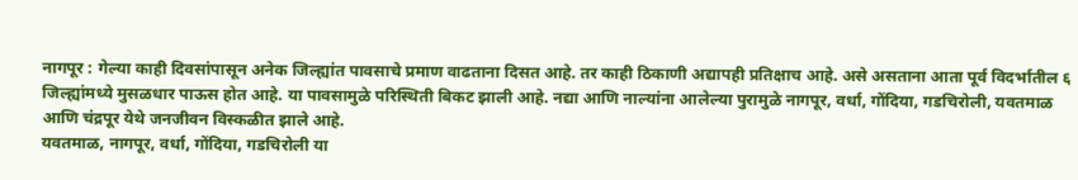नागपूर : गेल्या काही दिवसांपासून अनेक जिल्ह्यांत पावसाचे प्रमाण वाढताना दिसत आहे. तर काही ठिकाणी अद्यापही प्रतिक्षाच आहे. असे असताना आता पूर्व विदर्भातील ६ जिल्ह्यांमध्ये मुसळधार पाऊस होत आहे. या पावसामुळे परिस्थिती बिकट झाली आहे. नद्या आणि नाल्यांना आलेल्या पुरामुळे नागपूर, वर्धा, गोंदिया, गडचिरोली, यवतमाळ आणि चंद्रपूर येथे जनजीवन विस्कळीत झाले आहे.
यवतमाळ, नागपूर, वर्धा, गोंदिया, गडचिरोली या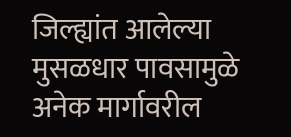जिल्ह्यांत आलेल्या मुसळधार पावसामुळे अनेक मार्गावरील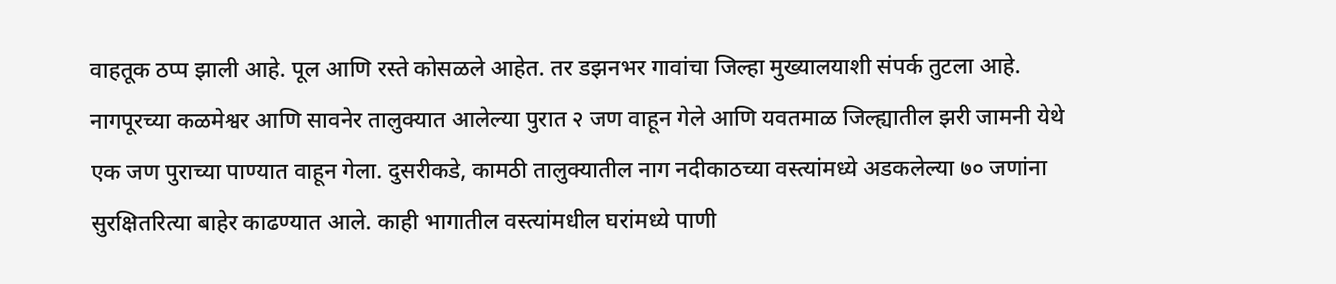वाहतूक ठप्प झाली आहे. पूल आणि रस्ते कोसळले आहेत. तर डझनभर गावांचा जिल्हा मुख्यालयाशी संपर्क तुटला आहे. नागपूरच्या कळमेश्वर आणि सावनेर तालुक्यात आलेल्या पुरात २ जण वाहून गेले आणि यवतमाळ जिल्ह्यातील झरी जामनी येथे एक जण पुराच्या पाण्यात वाहून गेला. दुसरीकडे, कामठी तालुक्यातील नाग नदीकाठच्या वस्त्यांमध्ये अडकलेल्या ७० जणांना सुरक्षितरित्या बाहेर काढण्यात आले. काही भागातील वस्त्यांमधील घरांमध्ये पाणी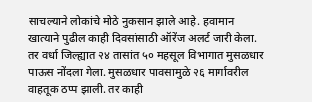साचल्याने लोकांचे मोठे नुकसान झाले आहे. हवामान खात्याने पुढील काही दिवसांसाठी ऑरेंज अलर्ट जारी केला. तर वर्धा जिल्ह्यात २४ तासांत ५० महसूल विभागात मुसळधार पाऊस नोंदला गेला. मुसळधार पावसामुळे २६ मार्गावरील वाहतूक ठप्प झाली. तर काही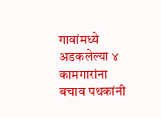गावांमध्ये अडकलेल्या ४ कामगारांना बचाव पथकांनी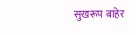सुखरूप बाहेर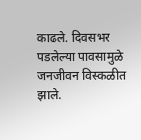काढले. दिवसभर पडलेल्या पावसामुळे जनजीवन विस्कळीत झाले.